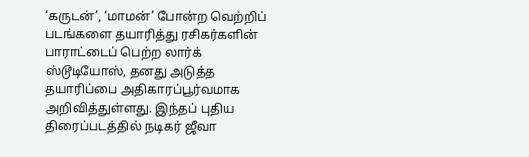‘கருடன்’, ‘மாமன்’ போன்ற வெற்றிப் படங்களை தயாரித்து ரசிகர்களின் பாராட்டைப் பெற்ற லார்க் ஸ்டூடியோஸ், தனது அடுத்த தயாரிப்பை அதிகாரப்பூர்வமாக அறிவித்துள்ளது. இந்தப் புதிய திரைப்படத்தில் நடிகர் ஜீவா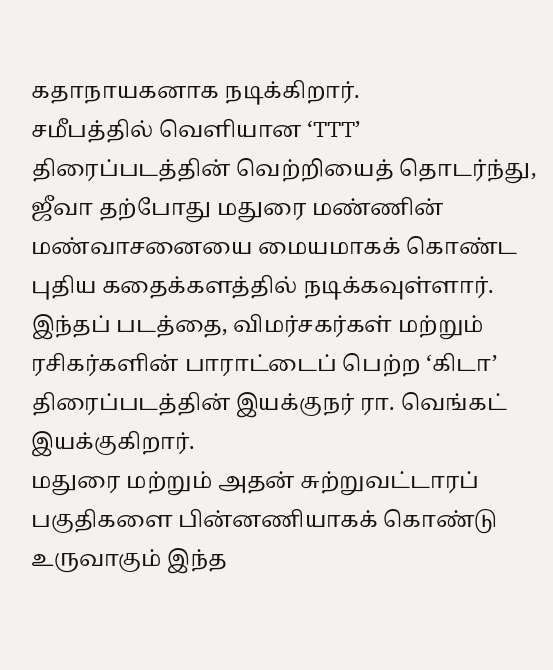கதாநாயகனாக நடிக்கிறார்.
சமீபத்தில் வெளியான ‘TTT’ திரைப்படத்தின் வெற்றியைத் தொடர்ந்து, ஜீவா தற்போது மதுரை மண்ணின் மண்வாசனையை மையமாகக் கொண்ட புதிய கதைக்களத்தில் நடிக்கவுள்ளார். இந்தப் படத்தை, விமர்சகர்கள் மற்றும் ரசிகர்களின் பாராட்டைப் பெற்ற ‘கிடா’ திரைப்படத்தின் இயக்குநர் ரா. வெங்கட் இயக்குகிறார்.
மதுரை மற்றும் அதன் சுற்றுவட்டாரப் பகுதிகளை பின்னணியாகக் கொண்டு உருவாகும் இந்த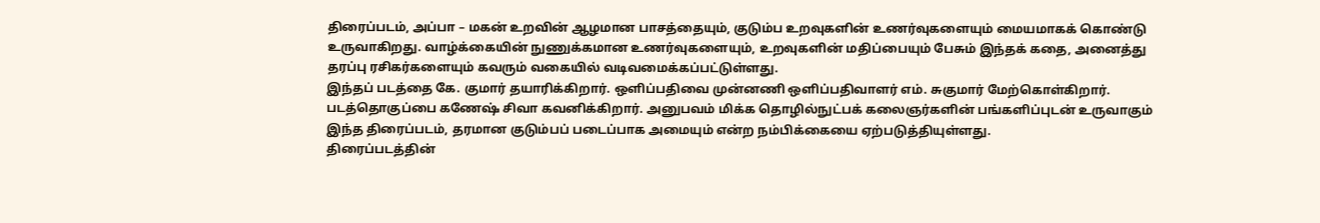திரைப்படம், அப்பா – மகன் உறவின் ஆழமான பாசத்தையும், குடும்ப உறவுகளின் உணர்வுகளையும் மையமாகக் கொண்டு உருவாகிறது. வாழ்க்கையின் நுணுக்கமான உணர்வுகளையும், உறவுகளின் மதிப்பையும் பேசும் இந்தக் கதை, அனைத்து தரப்பு ரசிகர்களையும் கவரும் வகையில் வடிவமைக்கப்பட்டுள்ளது.
இந்தப் படத்தை கே. குமார் தயாரிக்கிறார். ஒளிப்பதிவை முன்னணி ஒளிப்பதிவாளர் எம். சுகுமார் மேற்கொள்கிறார். படத்தொகுப்பை கணேஷ் சிவா கவனிக்கிறார். அனுபவம் மிக்க தொழில்நுட்பக் கலைஞர்களின் பங்களிப்புடன் உருவாகும் இந்த திரைப்படம், தரமான குடும்பப் படைப்பாக அமையும் என்ற நம்பிக்கையை ஏற்படுத்தியுள்ளது.
திரைப்படத்தின்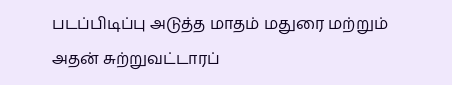படப்பிடிப்பு அடுத்த மாதம் மதுரை மற்றும் அதன் சுற்றுவட்டாரப்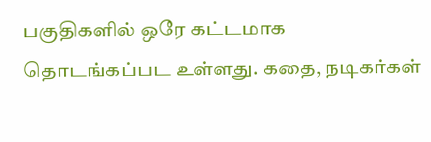பகுதிகளில் ஒரே கட்டமாக தொடங்கப்பட உள்ளது. கதை, நடிகர்கள்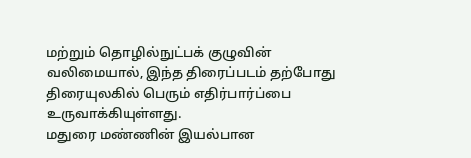மற்றும் தொழில்நுட்பக் குழுவின் வலிமையால், இந்த திரைப்படம் தற்போது திரையுலகில் பெரும் எதிர்பார்ப்பை உருவாக்கியுள்ளது.
மதுரை மண்ணின் இயல்பான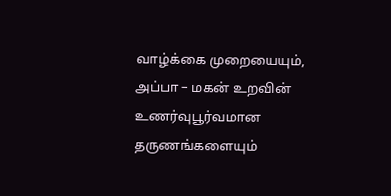வாழ்க்கை முறையையும், அப்பா – மகன் உறவின் உணர்வுபூர்வமான தருணங்களையும்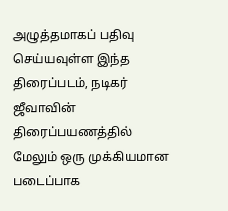அழுத்தமாகப் பதிவு செய்யவுள்ள இந்த திரைப்படம், நடிகர் ஜீவாவின் திரைப்பயணத்தில் மேலும் ஒரு முக்கியமான படைப்பாக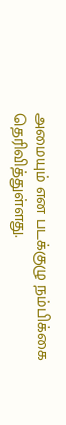அமையும் என படக்குழு நம்பிக்கை தெரிவித்துள்ளது.